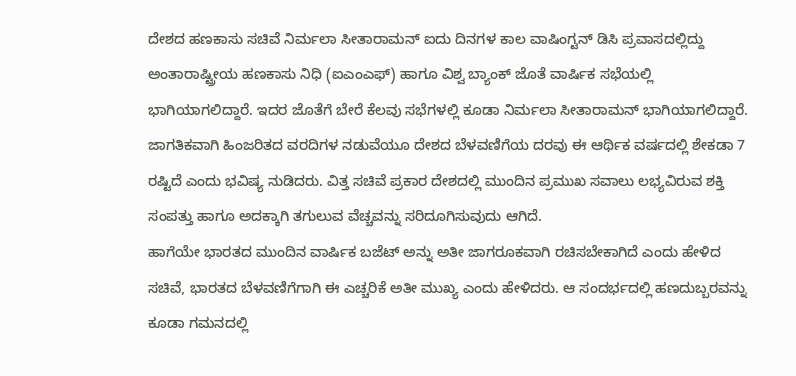ದೇಶದ ಹಣಕಾಸು ಸಚಿವೆ ನಿರ್ಮಲಾ ಸೀತಾರಾಮನ್ ಐದು ದಿನಗಳ ಕಾಲ ವಾಷಿಂಗ್ಟನ್ ಡಿಸಿ ಪ್ರವಾಸದಲ್ಲಿದ್ದು ಅಂತಾರಾಷ್ಟ್ರೀಯ ಹಣಕಾಸು ನಿಧಿ (ಐಎಂಎಫ್) ಹಾಗೂ ವಿಶ್ವ ಬ್ಯಾಂಕ್ ಜೊತೆ ವಾರ್ಷಿಕ ಸಭೆಯಲ್ಲಿ ಭಾಗಿಯಾಗಲಿದ್ದಾರೆ. ಇದರ ಜೊತೆಗೆ ಬೇರೆ ಕೆಲವು ಸಭೆಗಳಲ್ಲಿ ಕೂಡಾ ನಿರ್ಮಲಾ ಸೀತಾರಾಮನ್ ಭಾಗಿಯಾಗಲಿದ್ದಾರೆ.
ಜಾಗತಿಕವಾಗಿ ಹಿಂಜರಿತದ ವರದಿಗಳ ನಡುವೆಯೂ ದೇಶದ ಬೆಳವಣಿಗೆಯ ದರವು ಈ ಆರ್ಥಿಕ ವರ್ಷದಲ್ಲಿ ಶೇಕಡಾ 7 ರಷ್ಟಿದೆ ಎಂದು ಭವಿಷ್ಯ ನುಡಿದರು. ವಿತ್ತ ಸಚಿವೆ ಪ್ರಕಾರ ದೇಶದಲ್ಲಿ ಮುಂದಿನ ಪ್ರಮುಖ ಸವಾಲು ಲಭ್ಯವಿರುವ ಶಕ್ತಿ ಸಂಪತ್ತು ಹಾಗೂ ಅದಕ್ಕಾಗಿ ತಗುಲುವ ವೆಚ್ಚವನ್ನು ಸರಿದೂಗಿಸುವುದು ಆಗಿದೆ.
ಹಾಗೆಯೇ ಭಾರತದ ಮುಂದಿನ ವಾರ್ಷಿಕ ಬಜೆಟ್ ಅನ್ನು ಅತೀ ಜಾಗರೂಕವಾಗಿ ರಚಿಸಬೇಕಾಗಿದೆ ಎಂದು ಹೇಳಿದ ಸಚಿವೆ, ಭಾರತದ ಬೆಳವಣಿಗೆಗಾಗಿ ಈ ಎಚ್ಚರಿಕೆ ಅತೀ ಮುಖ್ಯ ಎಂದು ಹೇಳಿದರು. ಆ ಸಂದರ್ಭದಲ್ಲಿ ಹಣದುಬ್ಬರವನ್ನು ಕೂಡಾ ಗಮನದಲ್ಲಿ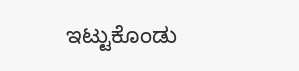ಇಟ್ಟುಕೊಂಡು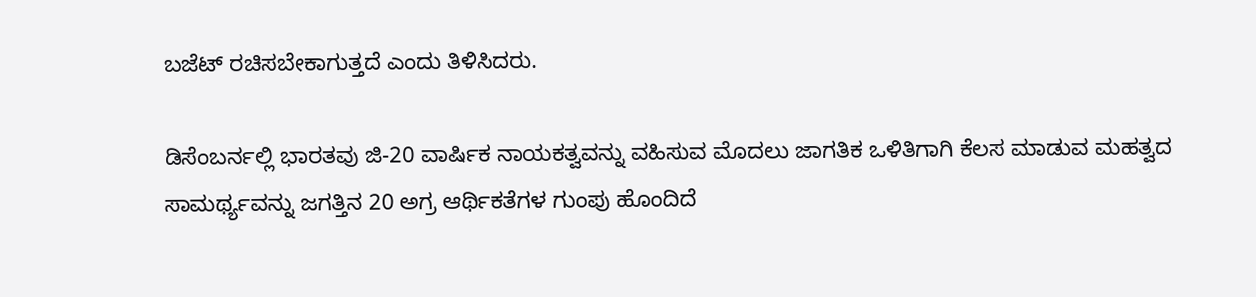ಬಜೆಟ್ ರಚಿಸಬೇಕಾಗುತ್ತದೆ ಎಂದು ತಿಳಿಸಿದರು.

ಡಿಸೆಂಬರ್ನಲ್ಲಿ ಭಾರತವು ಜಿ-20 ವಾರ್ಷಿಕ ನಾಯಕತ್ವವನ್ನು ವಹಿಸುವ ಮೊದಲು ಜಾಗತಿಕ ಒಳಿತಿಗಾಗಿ ಕೆಲಸ ಮಾಡುವ ಮಹತ್ವದ ಸಾಮರ್ಥ್ಯವನ್ನು ಜಗತ್ತಿನ 20 ಅಗ್ರ ಆರ್ಥಿಕತೆಗಳ ಗುಂಪು ಹೊಂದಿದೆ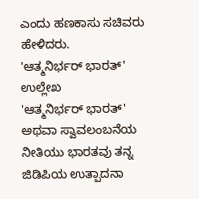ಎಂದು ಹಣಕಾಸು ಸಚಿವರು ಹೇಳಿದರು.
'ಆತ್ಮನಿರ್ಭರ್ ಭಾರತ್' ಉಲ್ಲೇಖ
'ಆತ್ಮನಿರ್ಭರ್ ಭಾರತ್' ಅಥವಾ ಸ್ವಾವಲಂಬನೆಯ ನೀತಿಯು ಭಾರತವು ತನ್ನ ಜಿಡಿಪಿಯ ಉತ್ಪಾದನಾ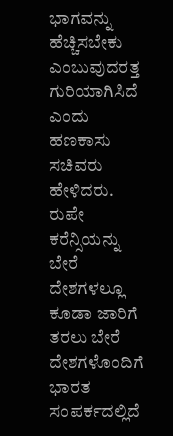ಭಾಗವನ್ನು ಹೆಚ್ಚಿಸಬೇಕು ಎಂಬುವುದರತ್ತ ಗುರಿಯಾಗಿಸಿದೆ ಎಂದು ಹಣಕಾಸು ಸಚಿವರು ಹೇಳಿದರು.
ರುಪೇ ಕರೆನ್ಸಿಯನ್ನು ಬೇರೆ ದೇಶಗಳಲ್ಲೂ ಕೂಡಾ ಜಾರಿಗೆ ತರಲು ಬೇರೆ ದೇಶಗಳೊಂದಿಗೆ ಭಾರತ ಸಂಪರ್ಕದಲ್ಲಿದೆ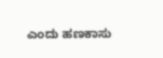ಎಂದು ಹಣಕಾಸು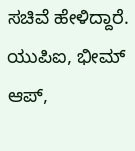ಸಚಿವೆ ಹೇಳಿದ್ದಾರೆ. ಯುಪಿಐ, ಭೀಮ್ ಆಪ್,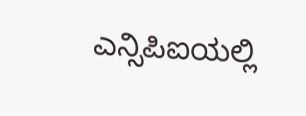ಎನ್ಸಿಪಿಐಯಲ್ಲಿ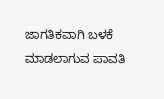ಜಾಗತಿಕವಾಗಿ ಬಳಕೆ ಮಾಡಲಾಗುವ ಪಾವತಿ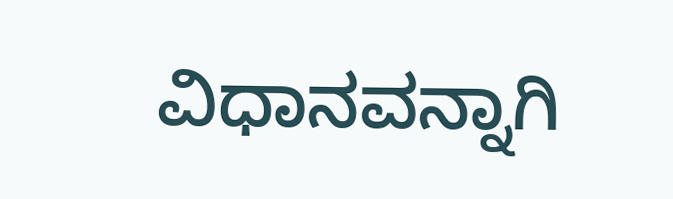ವಿಧಾನವನ್ನಾಗಿ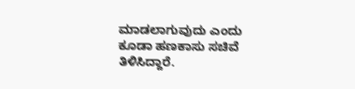ಮಾಡಲಾಗುವುದು ಎಂದು ಕೂಡಾ ಹಣಕಾಸು ಸಚಿವೆ ತಿಳಿಸಿದ್ದಾರೆ.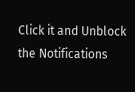Click it and Unblock the Notifications